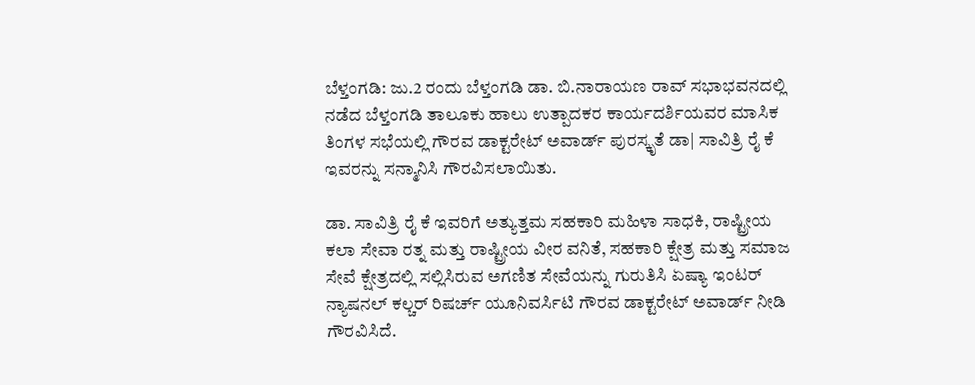ಬೆಳ್ತಂಗಡಿ: ಜು.2 ರಂದು ಬೆಳ್ತಂಗಡಿ ಡಾ. ಬಿ.ನಾರಾಯಣ ರಾವ್ ಸಭಾಭವನದಲ್ಲಿ ನಡೆದ ಬೆಳ್ತಂಗಡಿ ತಾಲೂಕು ಹಾಲು ಉತ್ಪಾದಕರ ಕಾರ್ಯದರ್ಶಿಯವರ ಮಾಸಿಕ ತಿಂಗಳ ಸಭೆಯಲ್ಲಿ ಗೌರವ ಡಾಕ್ಟರೇಟ್ ಅವಾರ್ಡ್ ಪುರಸ್ಕೃತೆ ಡಾ| ಸಾವಿತ್ರಿ ರೈ ಕೆ ಇವರನ್ನು ಸನ್ಮಾನಿಸಿ ಗೌರವಿಸಲಾಯಿತು.

ಡಾ. ಸಾವಿತ್ರಿ ರೈ ಕೆ ಇವರಿಗೆ ಅತ್ಯುತ್ತಮ ಸಹಕಾರಿ ಮಹಿಳಾ ಸಾಧಕಿ, ರಾಷ್ಟ್ರೀಯ ಕಲಾ ಸೇವಾ ರತ್ನ ಮತ್ತು ರಾಷ್ಟ್ರೀಯ ವೀರ ವನಿತೆ, ಸಹಕಾರಿ ಕ್ಷೇತ್ರ ಮತ್ತು ಸಮಾಜ ಸೇವೆ ಕ್ಷೇತ್ರದಲ್ಲಿ ಸಲ್ಲಿಸಿರುವ ಅಗಣಿತ ಸೇವೆಯನ್ನು ಗುರುತಿಸಿ ಏಷ್ಯಾ ಇಂಟರ್ ನ್ಯಾಷನಲ್ ಕಲ್ಚರ್ ರಿಷರ್ಚ್ ಯೂನಿವರ್ಸಿಟಿ ಗೌರವ ಡಾಕ್ಟರೇಟ್ ಅವಾರ್ಡ್ ನೀಡಿ ಗೌರವಿಸಿದೆ.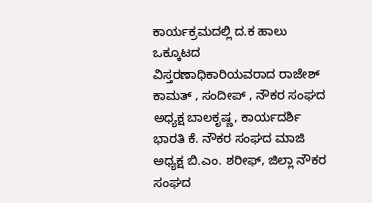ಕಾರ್ಯಕ್ರಮದಲ್ಲಿ ದ.ಕ ಹಾಲು ಒಕ್ಕೂಟದ ವಿಸ್ತರಣಾಧಿಕಾರಿಯವರಾದ ರಾಜೇಶ್ ಕಾಮತ್ , ಸಂದೀಪ್ , ನೌಕರ ಸಂಘದ ಅಧ್ಯಕ್ಷ ಬಾಲಕೃಷ್ಣ, ಕಾರ್ಯದರ್ಶಿ ಭಾರತಿ ಕೆ. ನೌಕರ ಸಂಘದ ಮಾಜಿ ಅಧ್ಯಕ್ಷ ಬಿ.ಎಂ. ಶರೀಫ್, ಜಿಲ್ಲಾ ನೌಕರ ಸಂಘದ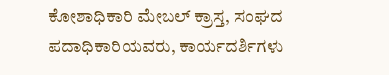ಕೋಶಾಧಿಕಾರಿ ಮೇಬಲ್ ಕ್ರಾಸ್ತ, ಸಂಘದ ಪದಾಧಿಕಾರಿಯವರು, ಕಾರ್ಯದರ್ಶಿಗಳು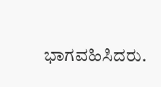ಭಾಗವಹಿಸಿದರು.